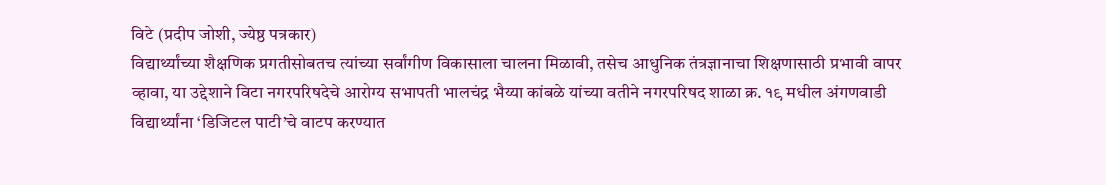विटे (प्रदीप जोशी, ज्येष्ठ पत्रकार)
विद्यार्थ्यांच्या शैक्षणिक प्रगतीसोबतच त्यांच्या सर्वांगीण विकासाला चालना मिळावी, तसेच आधुनिक तंत्रज्ञानाचा शिक्षणासाठी प्रभावी वापर व्हावा, या उद्देशाने विटा नगरपरिषदेचे आरोग्य सभापती भालचंद्र भैय्या कांबळे यांच्या वतीने नगरपरिषद शाळा क्र. १९ मधील अंगणवाडी विद्यार्थ्यांना ‘डिजिटल पाटी’चे वाटप करण्यात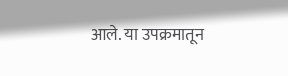आले. या उपक्रमातून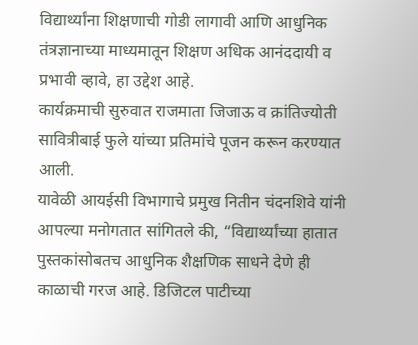विद्यार्थ्यांना शिक्षणाची गोडी लागावी आणि आधुनिक तंत्रज्ञानाच्या माध्यमातून शिक्षण अधिक आनंददायी व प्रभावी व्हावे, हा उद्देश आहे.
कार्यक्रमाची सुरुवात राजमाता जिजाऊ व क्रांतिज्योती सावित्रीबाई फुले यांच्या प्रतिमांचे पूजन करून करण्यात आली.
यावेळी आयईसी विभागाचे प्रमुख नितीन चंदनशिवे यांनी आपल्या मनोगतात सांगितले की, “विद्यार्थ्यांच्या हातात पुस्तकांसोबतच आधुनिक शैक्षणिक साधने देणे ही काळाची गरज आहे. डिजिटल पाटीच्या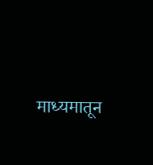माध्यमातून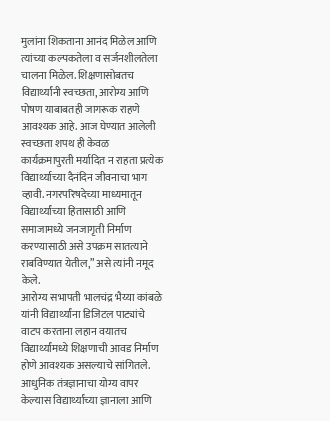मुलांना शिकताना आनंद मिळेल आणि त्यांच्या कल्पकतेला व सर्जनशीलतेला चालना मिळेल. शिक्षणासोबतच विद्यार्थ्यांनी स्वच्छता, आरोग्य आणि पोषण याबाबतही जागरूक राहणे आवश्यक आहे. आज घेण्यात आलेली स्वच्छता शपथ ही केवळ कार्यक्रमापुरती मर्यादित न राहता प्रत्येक विद्यार्थ्याच्या दैनंदिन जीवनाचा भाग व्हावी. नगरपरिषदेच्या माध्यमातून विद्यार्थ्यांच्या हितासाठी आणि समाजामध्ये जनजागृती निर्माण करण्यासाठी असे उपक्रम सातत्याने राबविण्यात येतील,” असे त्यांनी नमूद केले.
आरोग्य सभापती भालचंद्र भैय्या कांबळे यांनी विद्यार्थ्यांना डिजिटल पाट्यांचे वाटप करताना लहान वयातच विद्यार्थ्यांमध्ये शिक्षणाची आवड निर्माण होणे आवश्यक असल्याचे सांगितले. आधुनिक तंत्रज्ञानाचा योग्य वापर केल्यास विद्यार्थ्यांच्या ज्ञानाला आणि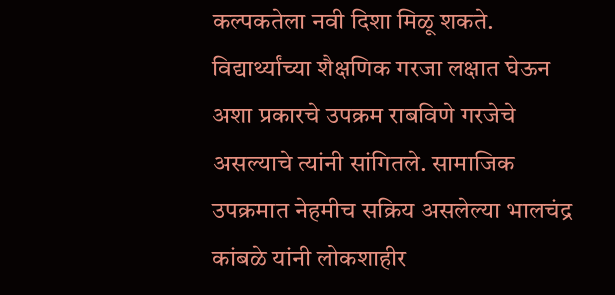कल्पकतेला नवी दिशा मिळू शकते. विद्यार्थ्यांच्या शैक्षणिक गरजा लक्षात घेऊन अशा प्रकारचे उपक्रम राबविणे गरजेचे असल्याचे त्यांनी सांगितले. सामाजिक उपक्रमात नेहमीच सक्रिय असलेल्या भालचंद्र कांबळे यांनी लोकशाहीर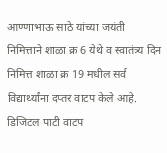आण्णाभाऊ साठे यांच्या जयंती निमित्ताने शाळा क्र 6 येथे व स्वातंत्र्य दिन निमित्त शाळा क्र 19 मधील सर्व विद्यार्थ्यांना दप्तर वाटप केले आहे.
डिजिटल पाटी वाटप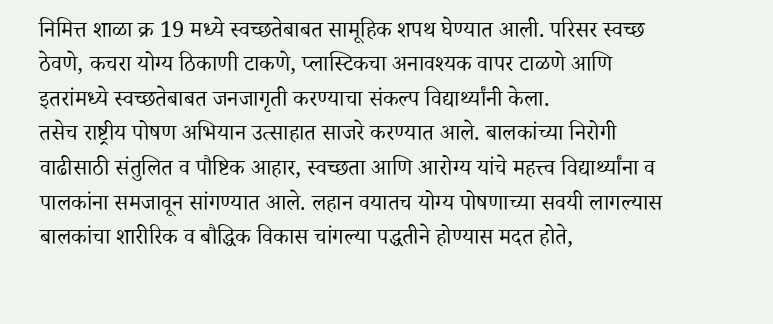निमित्त शाळा क्र 19 मध्ये स्वच्छतेबाबत सामूहिक शपथ घेण्यात आली. परिसर स्वच्छ ठेवणे, कचरा योग्य ठिकाणी टाकणे, प्लास्टिकचा अनावश्यक वापर टाळणे आणि इतरांमध्ये स्वच्छतेबाबत जनजागृती करण्याचा संकल्प विद्यार्थ्यांनी केला.
तसेच राष्ट्रीय पोषण अभियान उत्साहात साजरे करण्यात आले. बालकांच्या निरोगी वाढीसाठी संतुलित व पौष्टिक आहार, स्वच्छता आणि आरोग्य यांचे महत्त्व विद्यार्थ्यांना व पालकांना समजावून सांगण्यात आले. लहान वयातच योग्य पोषणाच्या सवयी लागल्यास बालकांचा शारीरिक व बौद्धिक विकास चांगल्या पद्धतीने होण्यास मदत होते,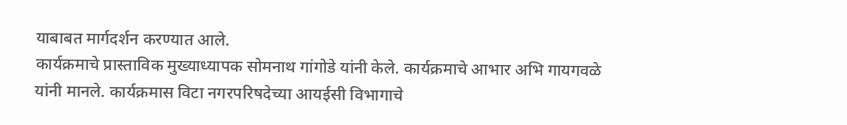याबाबत मार्गदर्शन करण्यात आले.
कार्यक्रमाचे प्रास्ताविक मुख्याध्यापक सोमनाथ गांगोडे यांनी केले. कार्यक्रमाचे आभार अभि गायगवळे यांनी मानले. कार्यक्रमास विटा नगरपरिषदेच्या आयईसी विभागाचे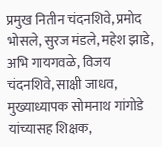प्रमुख नितीन चंदनशिवे, प्रमोद भोसले, सुरज मंडले, महेश झाडे, अभि गायगवळे, विजय चंदनशिवे, साक्षी जाधव, मुख्याध्यापक सोमनाथ गांगोडे यांच्यासह शिक्षक,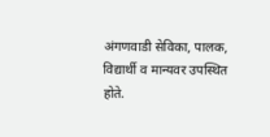अंगणवाडी सेविका, पालक, विद्यार्थी व मान्यवर उपस्थित होते.